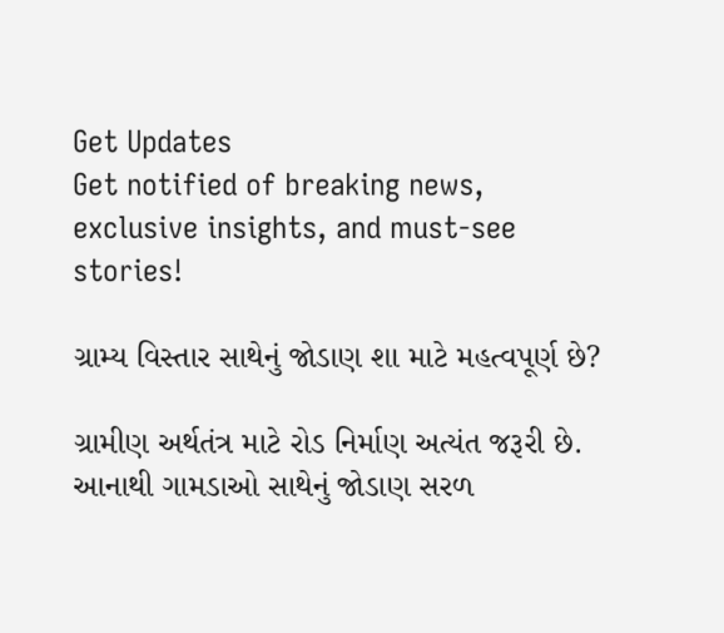Get Updates
Get notified of breaking news, exclusive insights, and must-see stories!

ગ્રામ્ય વિસ્તાર સાથેનું જોડાણ શા માટે મહત્વપૂર્ણ છે?

ગ્રામીણ અર્થતંત્ર માટે રોડ નિર્માણ અત્યંત જરૂરી છે. આનાથી ગામડાઓ સાથેનું જોડાણ સરળ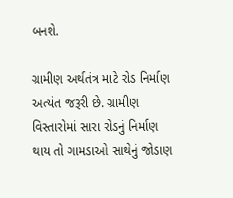બનશે.

ગ્રામીણ અર્થતંત્ર માટે રોડ નિર્માણ અત્યંત જરૂરી છે. ગ્રામીણ વિસ્તારોમાં સારા રોડનું નિર્માણ થાય તો ગામડાઓ સાથેનું જોડાણ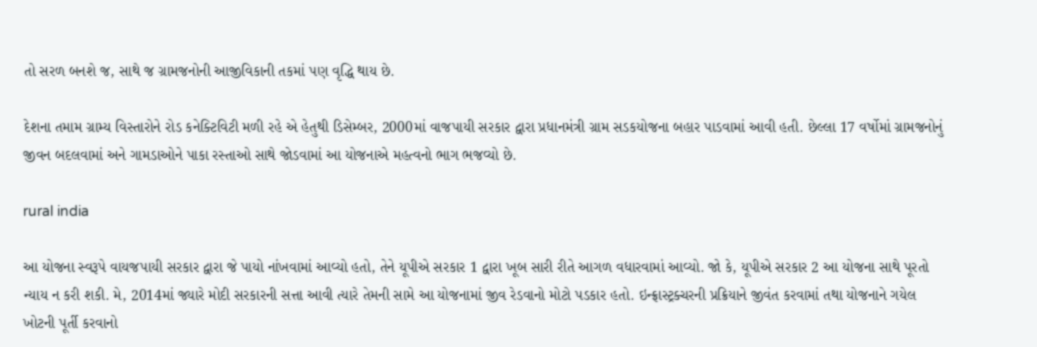તો સરળ બનશે જ, સાથે જ ગ્રામજનોની આજીવિકાની તકમાં પણ વૃદ્ધિ થાય છે.

દેશના તમામ ગ્રામ્ય વિસ્તારોને રોડ કનેક્ટિવિટી મળી રહે એ હેતુથી ડિસેમ્બર, 2000માં વાજપાયી સરકાર દ્વારા પ્રધાનમંત્રી ગ્રામ સડકયોજના બહાર પાડવામાં આવી હતી. છેલ્લા 17 વર્ષોમાં ગ્રામજનોનું જીવન બદલવામાં અને ગામડાઓને પાકા રસ્તાઓ સાથે જોડવામાં આ યોજનાએ મહત્વનો ભાગ ભજવ્યો છે.

rural india

આ યોજના સ્વરૂપે વાયજપાયી સરકાર દ્વારા જે પાયો નાંખવામાં આવ્યો હતો, તેને યૂપીએ સરકાર 1 દ્વારા ખૂબ સારી રીતે આગળ વધારવામાં આવ્યો. જો કે, યૂપીએ સરકાર 2 આ યોજના સાથે પૂરતો ન્યાય ન કરી શકી. મે, 2014માં જ્યારે મોદી સરકારની સત્તા આવી ત્યારે તેમની સામે આ યોજનામાં જીવ રેડવાનો મોટો પડકાર હતો. ઇન્ફ્રાસ્ટ્રક્ચરની પ્રક્રિયાને જીવંત કરવામાં તથા યોજનાને ગયેલ ખોટની પૂર્તી કરવાનો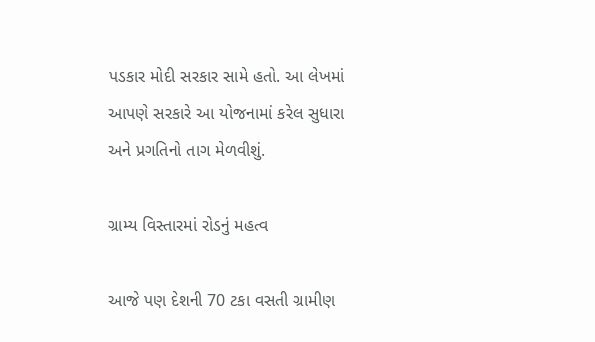પડકાર મોદી સરકાર સામે હતો. આ લેખમાં આપણે સરકારે આ યોજનામાં કરેલ સુધારા અને પ્રગતિનો તાગ મેળવીશું.

ગ્રામ્ય વિસ્તારમાં રોડનું મહત્વ

આજે પણ દેશની 70 ટકા વસતી ગ્રામીણ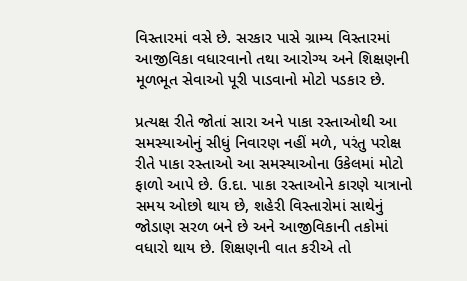વિસ્તારમાં વસે છે. સરકાર પાસે ગ્રામ્ય વિસ્તારમાં આજીવિકા વધારવાનો તથા આરોગ્ય અને શિક્ષણની મૂળભૂત સેવાઓ પૂરી પાડવાનો મોટો પડકાર છે.

પ્રત્યક્ષ રીતે જોતાં સારા અને પાકા રસ્તાઓથી આ સમસ્યાઓનું સીધું નિવારણ નહીં મળે, પરંતુ પરોક્ષ રીતે પાકા રસ્તાઓ આ સમસ્યાઓના ઉકેલમાં મોટો ફાળો આપે છે. ઉ.દા. પાકા રસ્તાઓને કારણે યાત્રાનો સમય ઓછો થાય છે, શહેરી વિસ્તારોમાં સાથેનું જોડાણ સરળ બને છે અને આજીવિકાની તકોમાં વધારો થાય છે. શિક્ષણની વાત કરીએ તો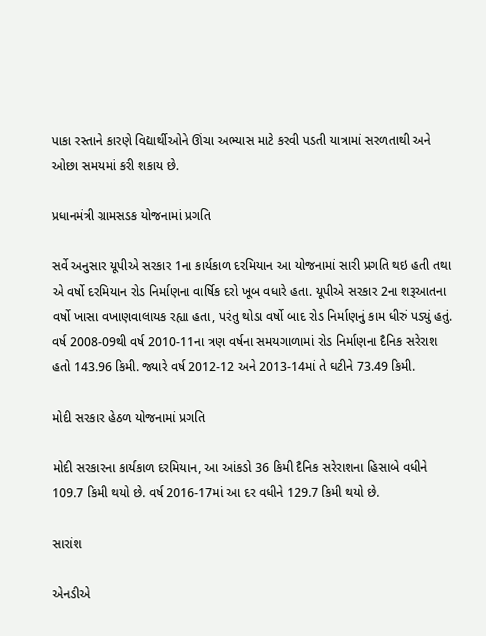પાકા રસ્તાને કારણે વિદ્યાર્થીઓને ઊંચા અભ્યાસ માટે કરવી પડતી યાત્રામાં સરળતાથી અને ઓછા સમયમાં કરી શકાય છે.

પ્રધાનમંત્રી ગ્રામસડક યોજનામાં પ્રગતિ

સર્વે અનુસાર યૂપીએ સરકાર 1ના કાર્યકાળ દરમિયાન આ યોજનામાં સારી પ્રગતિ થઇ હતી તથા એ વર્ષો દરમિયાન રોડ નિર્માણના વાર્ષિક દરો ખૂબ વધારે હતા. યૂપીએ સરકાર 2ના શરૂઆતના વર્ષો ખાસા વખાણવાલાયક રહ્યા હતા, પરંતુ થોડા વર્ષો બાદ રોડ નિર્માણનું કામ ધીરું પડ્યું હતું. વર્ષ 2008-09થી વર્ષ 2010-11ના ત્રણ વર્ષના સમયગાળામાં રોડ નિર્માણના દૈનિક સરેરાશ હતો 143.96 કિમી. જ્યારે વર્ષ 2012-12 અને 2013-14માં તે ઘટીને 73.49 કિમી.

મોદી સરકાર હેઠળ યોજનામાં પ્રગતિ

મોદી સરકારના કાર્યકાળ દરમિયાન, આ આંકડો 36 કિમી દૈનિક સરેરાશના હિસાબે વધીને 109.7 કિમી થયો છે. વર્ષ 2016-17માં આ દર વધીને 129.7 કિમી થયો છે.

સારાંશ

એનડીએ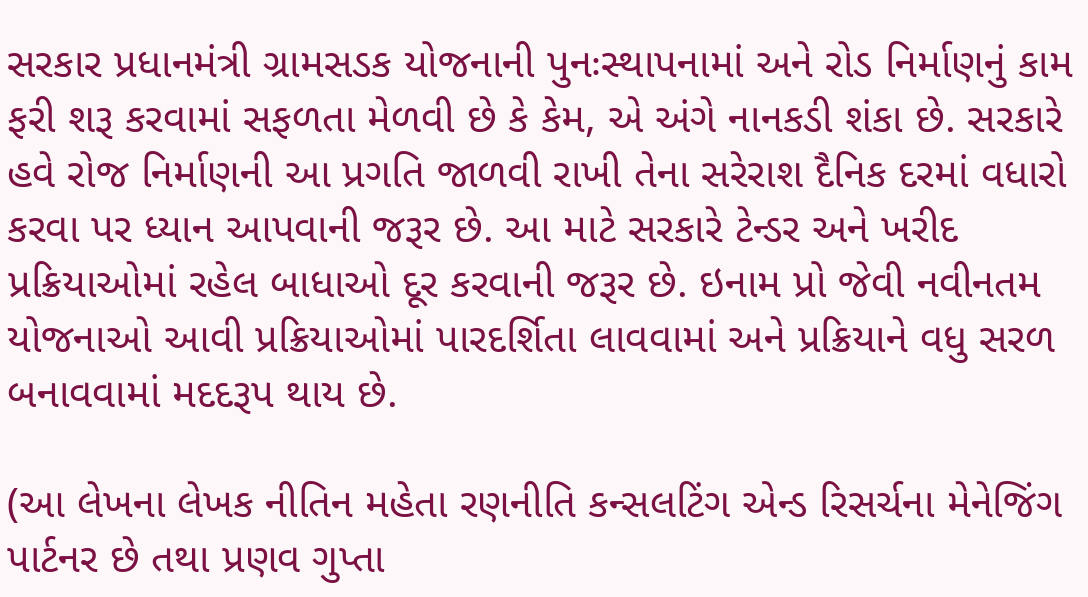સરકાર પ્રધાનમંત્રી ગ્રામસડક યોજનાની પુનઃસ્થાપનામાં અને રોડ નિર્માણનું કામ ફરી શરૂ કરવામાં સફળતા મેળવી છે કે કેમ, એ અંગે નાનકડી શંકા છે. સરકારે હવે રોજ નિર્માણની આ પ્રગતિ જાળવી રાખી તેના સરેરાશ દૈનિક દરમાં વધારો કરવા પર ધ્યાન આપવાની જરૂર છે. આ માટે સરકારે ટેન્ડર અને ખરીદ પ્રક્રિયાઓમાં રહેલ બાધાઓ દૂર કરવાની જરૂર છે. ઇનામ પ્રો જેવી નવીનતમ યોજનાઓ આવી પ્રક્રિયાઓમાં પારદર્શિતા લાવવામાં અને પ્રક્રિયાને વધુ સરળ બનાવવામાં મદદરૂપ થાય છે.

(આ લેખના લેખક નીતિન મહેતા રણનીતિ કન્સલટિંગ એન્ડ રિસર્ચના મેનેજિંગ પાર્ટનર છે તથા પ્રણવ ગુપ્તા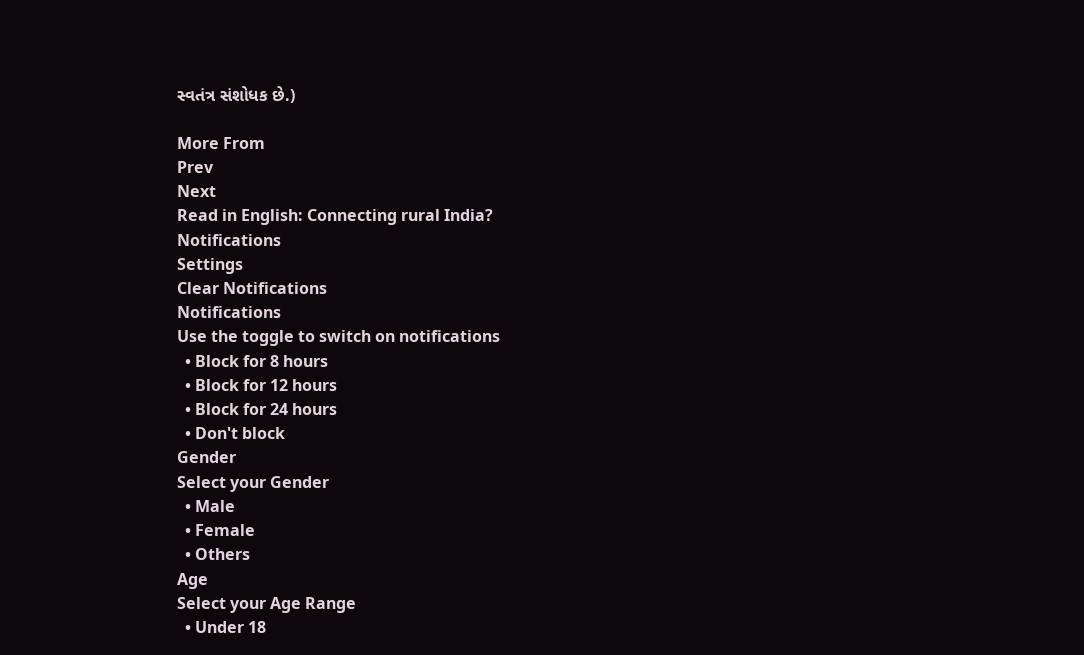સ્વતંત્ર સંશોધક છે.)

More From
Prev
Next
Read in English: Connecting rural India?
Notifications
Settings
Clear Notifications
Notifications
Use the toggle to switch on notifications
  • Block for 8 hours
  • Block for 12 hours
  • Block for 24 hours
  • Don't block
Gender
Select your Gender
  • Male
  • Female
  • Others
Age
Select your Age Range
  • Under 18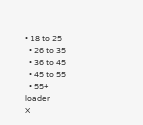• 18 to 25
  • 26 to 35
  • 36 to 45
  • 45 to 55
  • 55+
loader
X